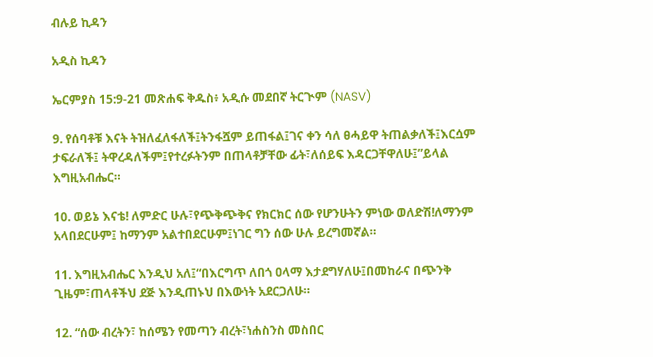ብሉይ ኪዳን

አዲስ ኪዳን

ኤርምያስ 15:9-21 መጽሐፍ ቅዱስ፥ አዲሱ መደበኛ ትርጒም (NASV)

9. የሰባቶቹ እናት ትዝለፈለፋለች፤ትንፋሿም ይጠፋል፤ገና ቀን ሳለ ፀሓይዋ ትጠልቃለች፤እርሷም ታፍራለች፤ ትዋረዳለችም፤የተረፉትንም በጠላቶቻቸው ፊት፣ለሰይፍ እዳርጋቸዋለሁ፤”ይላል እግዚአብሔር።

10. ወይኔ እናቴ! ለምድር ሁሉ፣የጭቅጭቅና የክርክር ሰው የሆንሁትን ምነው ወለድሽ!ለማንም አላበደርሁም፤ ከማንም አልተበደርሁም፤ነገር ግን ሰው ሁሉ ይረግመኛል።

11. እግዚአብሔር እንዲህ አለ፤“በእርግጥ ለበጎ ዐላማ እታደግሃለሁ፤በመከራና በጭንቅ ጊዜም፣ጠላቶችህ ደጅ እንዲጠኑህ በእውነት አደርጋለሁ።

12. “ሰው ብረትን፣ ከሰሜን የመጣን ብረት፣ነሐስንስ መስበር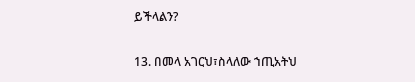ይችላልን?

13. በመላ አገርህ፣ስላለው ኀጢአትህ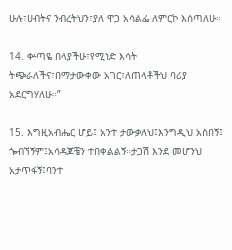ሁሉ፣ሀብትና ንብረትህን፣ያለ ዋጋ አሳልፌ ለምርኮ እሰጣለሁ።

14. ቍጣዬ በላያችሁ፣የሚነድ እሳት ትጭራለችና፣በማታውቀው አገር፣ለጠላቶችህ ባሪያ አደርግሃለሁ።”

15. እግዚአብሔር ሆይ፤ አንተ ታውቃለህ፤እንግዲህ አስበኝ፤ ጐብኘኝም፤አሳዳጆቼን ተበቀልልኝ።ታጋሽ እንደ መሆንህ አታጥፋኝ፤ባንተ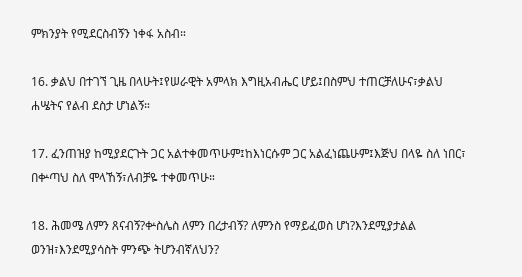ምክንያት የሚደርስብኝን ነቀፋ አስብ።

16. ቃልህ በተገኘ ጊዜ በላሁት፤የሠራዊት አምላክ እግዚአብሔር ሆይ፤በስምህ ተጠርቻለሁና፣ቃልህ ሐሤትና የልብ ደስታ ሆነልኝ።

17. ፈንጠዝያ ከሚያደርጉት ጋር አልተቀመጥሁም፤ከእነርሱም ጋር አልፈነጨሁም፤እጅህ በላዬ ስለ ነበር፣ በቍጣህ ስለ ሞላኸኝ፣ለብቻዬ ተቀመጥሁ።

18. ሕመሜ ለምን ጸናብኝ?ቍስሌስ ለምን በረታብኝ? ለምንስ የማይፈወስ ሆነ?እንደሚያታልል ወንዝ፣እንደሚያሳስት ምንጭ ትሆንብኛለህን?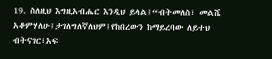19. ስለዚህ እግዚአብሔር እንዲህ ይላል፤“ብትመለስ፣ መልሼ አቆምሃለሁ፤ታገለግለኛለህም፤የከበረውን ከማይረባው ለይተህ ብትናገር፣አፍ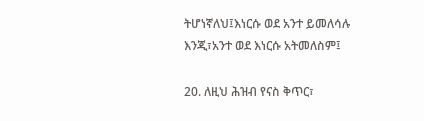ትሆነኛለህ፤እነርሱ ወደ አንተ ይመለሳሉ እንጂ፣አንተ ወደ እነርሱ አትመለስም፤

20. ለዚህ ሕዝብ የናስ ቅጥር፣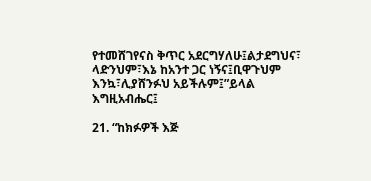የተመሸገየናስ ቅጥር አደርግሃለሁ፤ልታደግህና፣ ላድንህም፣እኔ ከአንተ ጋር ነኝና፤ቢዋጉህም እንኳ፣ሊያሸንፉህ አይችሉም፤”ይላል እግዚአብሔር፤

21. “ከክፉዎች እጅ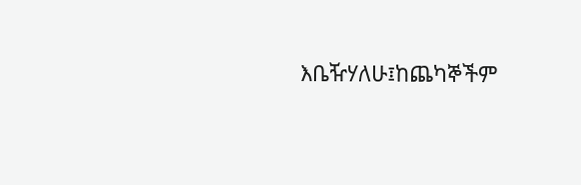እቤዥሃለሁ፤ከጨካኞችም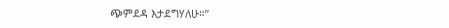ጭምደዳ እታደግሃለሁ።”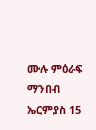ሙሉ ምዕራፍ ማንበብ ኤርምያስ 15